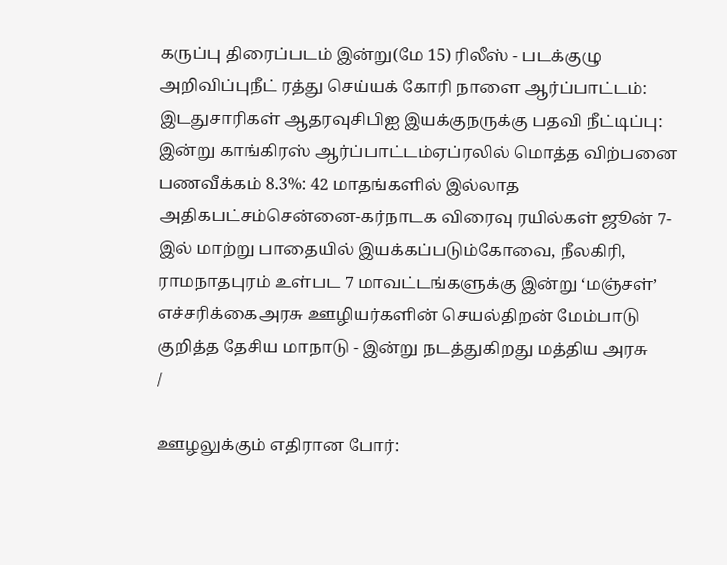கருப்பு திரைப்படம் இன்று(மே 15) ரிலீஸ் - படக்குழு அறிவிப்புநீட் ரத்து செய்யக் கோரி நாளை ஆர்ப்பாட்டம்: இடதுசாரிகள் ஆதரவுசிபிஐ இயக்குநருக்கு பதவி நீட்டிப்பு: இன்று காங்கிரஸ் ஆர்ப்பாட்டம்ஏப்ரலில் மொத்த விற்பனை பணவீக்கம் 8.3%: 42 மாதங்களில் இல்லாத அதிகபட்சம்சென்னை-கர்நாடக விரைவு ரயில்கள் ஜூன் 7-இல் மாற்று பாதையில் இயக்கப்படும்கோவை, நீலகிரி, ராமநாதபுரம் உள்பட 7 மாவட்டங்களுக்கு இன்று ‘மஞ்சள்’ எச்சரிக்கைஅரசு ஊழியர்களின் செயல்திறன் மேம்பாடு குறித்த தேசிய மாநாடு - இன்று நடத்துகிறது மத்திய அரசு
/

ஊழலுக்கும் எதிரான போர்: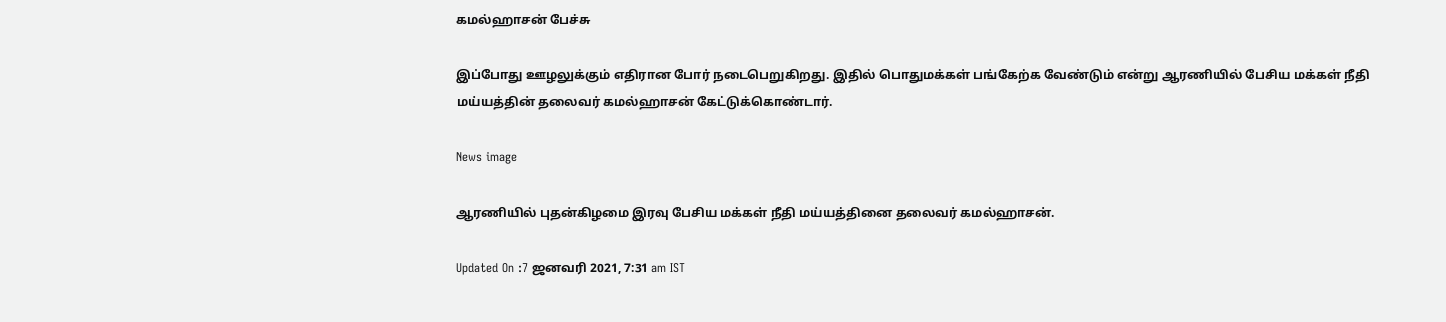கமல்ஹாசன் பேச்சு

இப்போது ஊழலுக்கும் எதிரான போர் நடைபெறுகிறது. இதில் பொதுமக்கள் பங்கேற்க வேண்டும் என்று ஆரணியில் பேசிய மக்கள் நீதி மய்யத்தின் தலைவர் கமல்ஹாசன் கேட்டுக்கொண்டார்.

News image

ஆரணியில் புதன்கிழமை இரவு பேசிய மக்கள் நீதி மய்யத்தினை தலைவர் கமல்ஹாசன்.

Updated On :7 ஜனவரி 2021, 7:31 am IST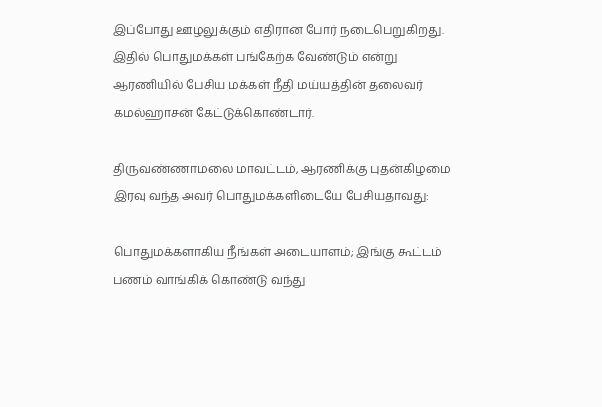இப்போது ஊழலுக்கும் எதிரான போர் நடைபெறுகிறது. இதில் பொதுமக்கள் பங்கேற்க வேண்டும் என்று ஆரணியில் பேசிய மக்கள் நீதி மய்யத்தின் தலைவர் கமல்ஹாசன் கேட்டுக்கொண்டார்.

திருவண்ணாமலை மாவட்டம், ஆரணிக்கு புதன்கிழமை இரவு வந்த அவர் பொதுமக்களிடையே பேசியதாவது:

பொதுமக்களாகிய நீங்கள் அடையாளம்; இங்கு கூட்டம் பணம் வாங்கிக் கொண்டு வந்து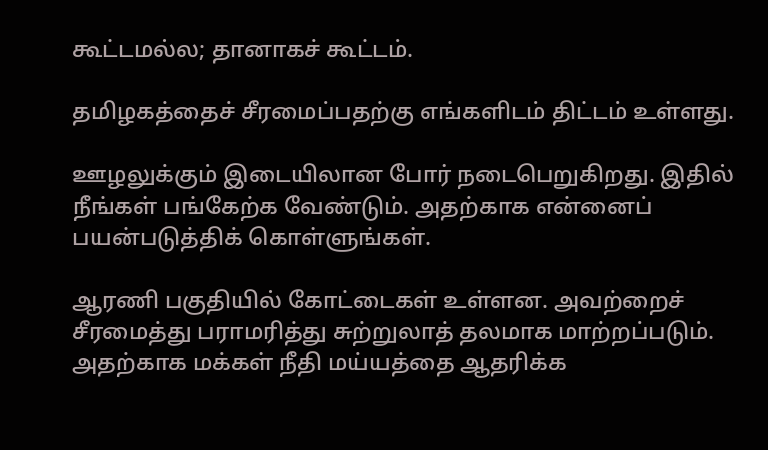கூட்டமல்ல; தானாகச் கூட்டம்.

தமிழகத்தைச் சீரமைப்பதற்கு எங்களிடம் திட்டம் உள்ளது.

ஊழலுக்கும் இடையிலான போர் நடைபெறுகிறது. இதில் நீங்கள் பங்கேற்க வேண்டும். அதற்காக என்னைப் பயன்படுத்திக் கொள்ளுங்கள்.

ஆரணி பகுதியில் கோட்டைகள் உள்ளன. அவற்றைச் சீரமைத்து பராமரித்து சுற்றுலாத் தலமாக மாற்றப்படும். அதற்காக மக்கள் நீதி மய்யத்தை ஆதரிக்க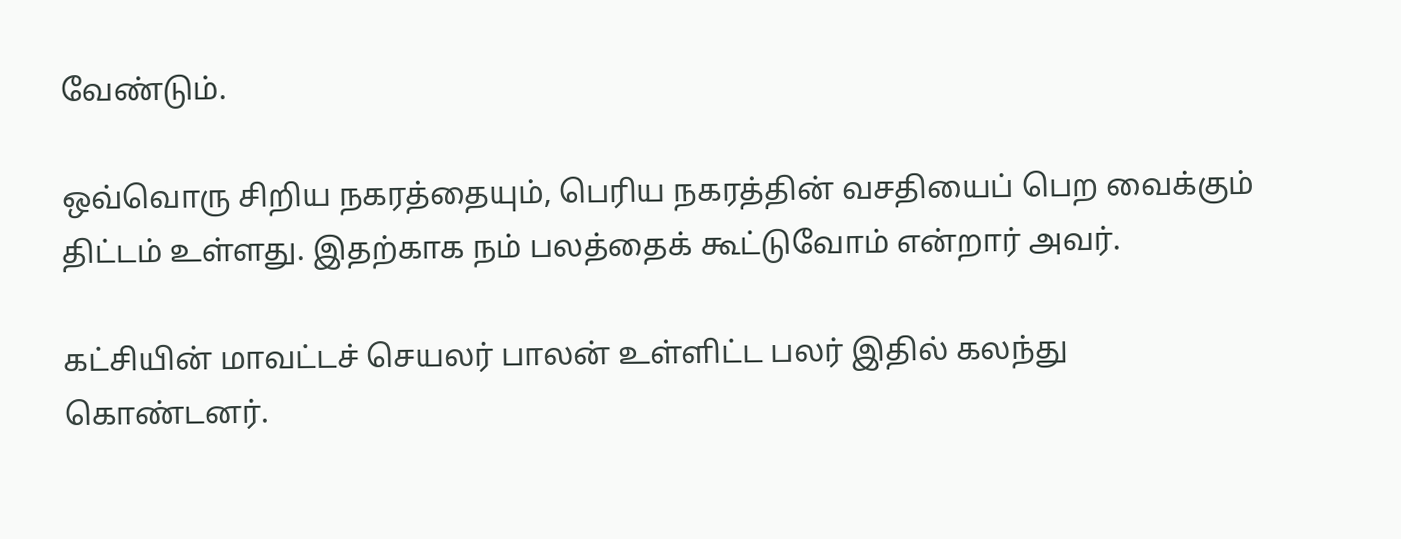வேண்டும்.

ஒவ்வொரு சிறிய நகரத்தையும், பெரிய நகரத்தின் வசதியைப் பெற வைக்கும் திட்டம் உள்ளது. இதற்காக நம் பலத்தைக் கூட்டுவோம் என்றார் அவர்.

கட்சியின் மாவட்டச் செயலர் பாலன் உள்ளிட்ட பலர் இதில் கலந்து கொண்டனர்.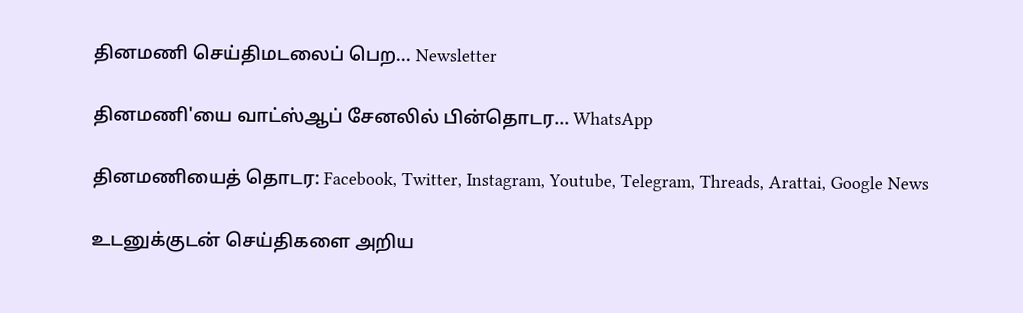தினமணி செய்திமடலைப் பெற... Newsletter

தினமணி'யை வாட்ஸ்ஆப் சேனலில் பின்தொடர... WhatsApp

தினமணியைத் தொடர: Facebook, Twitter, Instagram, Youtube, Telegram, Threads, Arattai, Google News

உடனுக்குடன் செய்திகளை அறிய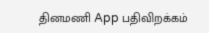தினமணி App பதிவிறக்கம்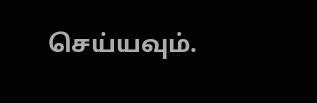செய்யவும்.